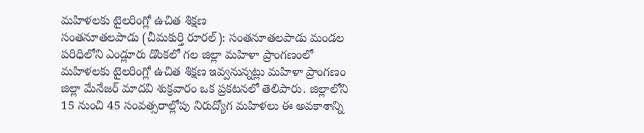మహిళలకు టైలరింగ్లో ఉచిత శిక్షణ
సంతనూతలపాడు (చీమకుర్తి రూరల్): సంతనూతలపాడు మండల పరిధిలోని ఎండ్లూరు డొంకలో గల జిల్లా మహిళా ప్రాంగణంలో మహిళలకు టైలరింగ్లో ఉచిత శిక్షణ ఇవ్వనున్నట్లు మహిళా ప్రాంగణం జిల్లా మేనేజర్ మాదవి శుక్రవారం ఒక ప్రకటనలో తెలిపారు. జిల్లాలోని 15 నుంచి 45 సంవత్సరాల్లోపు నిరుద్యోగ మహిళలు ఈ అవకాశాన్ని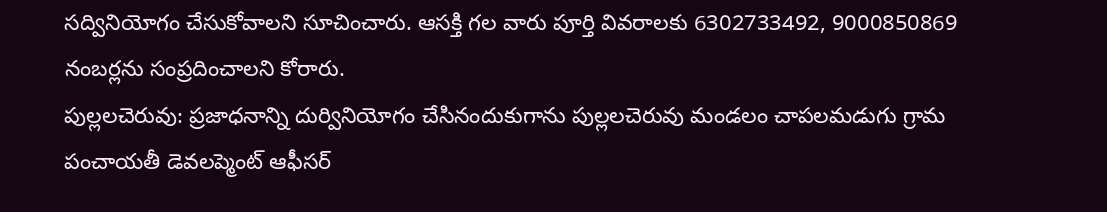సద్వినియోగం చేసుకోవాలని సూచించారు. ఆసక్తి గల వారు పూర్తి వివరాలకు 6302733492, 9000850869 నంబర్లను సంప్రదించాలని కోరారు.
పుల్లలచెరువు: ప్రజాధనాన్ని దుర్వినియోగం చేసినందుకుగాను పుల్లలచెరువు మండలం చాపలమడుగు గ్రామ పంచాయతీ డెవలప్మెంట్ ఆఫీసర్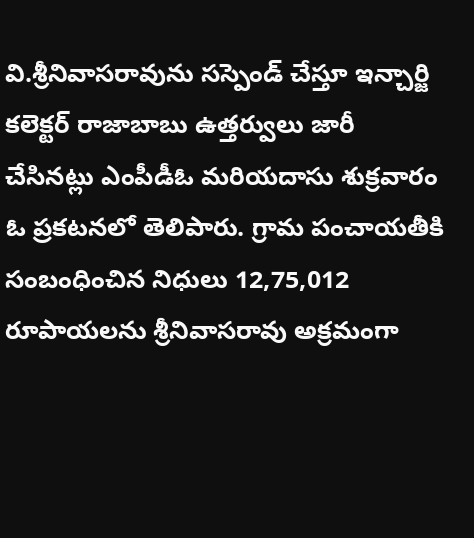వి.శ్రీనివాసరావును సస్పెండ్ చేస్తూ ఇన్చార్జి కలెక్టర్ రాజాబాబు ఉత్తర్వులు జారీ చేసినట్లు ఎంపీడీఓ మరియదాసు శుక్రవారం ఓ ప్రకటనలో తెలిపారు. గ్రామ పంచాయతీకి సంబంధించిన నిధులు 12,75,012 రూపాయలను శ్రీనివాసరావు అక్రమంగా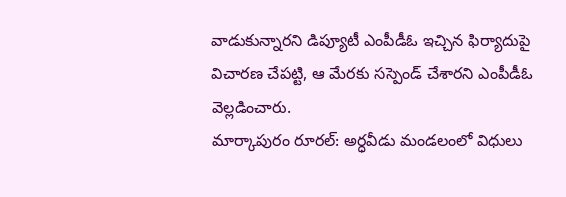వాడుకున్నారని డిప్యూటీ ఎంపీడీఓ ఇచ్చిన ఫిర్యాదుపై విచారణ చేపట్టి, ఆ మేరకు సస్పెండ్ చేశారని ఎంపీడీఓ వెల్లడించారు.
మార్కాపురం రూరల్: అర్ధవీడు మండలంలో విధులు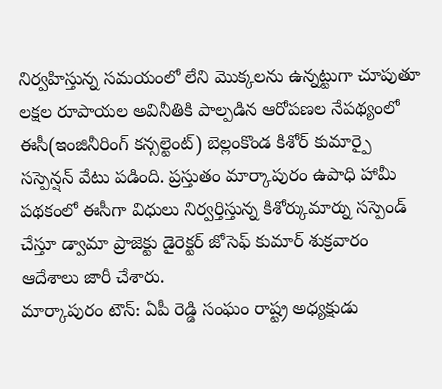నిర్వహిస్తున్న సమయంలో లేని మొక్కలను ఉన్నట్టుగా చూపుతూ లక్షల రూపాయల అవినీతికి పాల్పడిన ఆరోపణల నేపథ్యంలో ఈసీ(ఇంజినీరింగ్ కన్సల్టెంట్) బెల్లంకొండ కిశోర్ కుమార్పై సస్పెన్షన్ వేటు పడింది. ప్రస్తుతం మార్కాపురం ఉపాధి హామీ పథకంలో ఈసీగా విధులు నిర్వర్తిస్తున్న కిశోర్కుమార్ను సస్పెండ్ చేస్తూ డ్వామా ప్రాజెక్టు డైరెక్టర్ జోసెఫ్ కుమార్ శుక్రవారం ఆదేశాలు జారీ చేశారు.
మార్కాపురం టౌన్: ఏపీ రెడ్డి సంఘం రాష్ట్ర అధ్యక్షుడు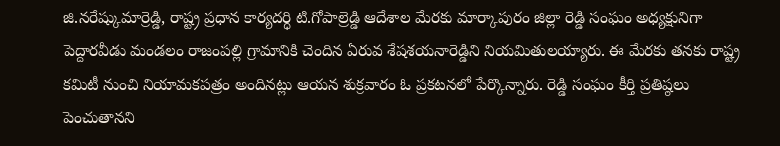జి.నరేష్కుమార్రెడ్డి, రాష్ట్ర ప్రధాన కార్యదర్ధి టి.గోపాల్రెడ్డి ఆదేశాల మేరకు మార్కాపురం జిల్లా రెడ్డి సంఘం అధ్యక్షునిగా పెద్దారవీడు మండలం రాజంపల్లి గ్రామానికి చెందిన ఏరువ శేషశయనారెడ్డిని నియమితులయ్యారు. ఈ మేరకు తనకు రాష్ట్ర కమిటీ నుంచి నియామకపత్రం అందినట్లు ఆయన శుక్రవారం ఓ ప్రకటనలో పేర్కొన్నారు. రెడ్డి సంఘం కీర్తి ప్రతిష్ఠలు పెంచుతానని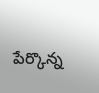పేర్కొన్న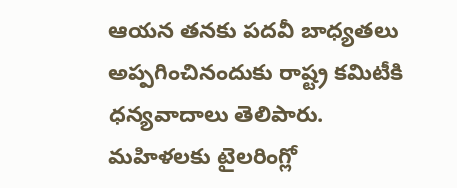ఆయన తనకు పదవీ బాధ్యతలు అప్పగించినందుకు రాష్ట్ర కమిటీకి ధన్యవాదాలు తెలిపారు.
మహిళలకు టైలరింగ్లో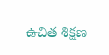ఉచిత శిక్షణ